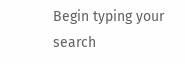Begin typing your search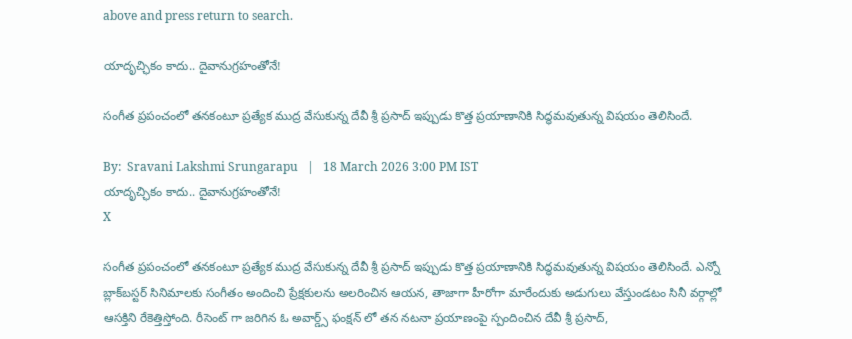above and press return to search.

యాదృచ్ఛికం కాదు.. దైవానుగ్ర‌హంతోనే!

సంగీత ప్రపంచంలో తనకంటూ ప్రత్యేక ముద్ర వేసుకున్న దేవీ శ్రీ ప్ర‌సాద్ ఇప్పుడు కొత్త ప్రయాణానికి సిద్ధమవుతున్న విష‌యం తెలిసిందే.

By:  Sravani Lakshmi Srungarapu   |   18 March 2026 3:00 PM IST
యాదృచ్ఛికం కాదు.. దైవానుగ్ర‌హంతోనే!
X

సంగీత ప్రపంచంలో తనకంటూ ప్రత్యేక ముద్ర వేసుకున్న దేవీ శ్రీ ప్ర‌సాద్ ఇప్పుడు కొత్త ప్రయాణానికి సిద్ధమవుతున్న విష‌యం తెలిసిందే. ఎన్నో బ్లాక్‌బస్టర్ సినిమాల‌కు సంగీతం అందించి ప్రేక్షకులను అలరించిన ఆయన, తాజాగా హీరోగా మారేందుకు అడుగులు వేస్తుండటం సినీ వర్గాల్లో ఆసక్తిని రేకెత్తిస్తోంది. రీసెంట్ గా జరిగిన ఓ అవార్డ్స్ ఫంక్ష‌న్ లో తన నటనా ప్రయాణంపై స్పందించిన దేవీ శ్రీ ప్రసాద్,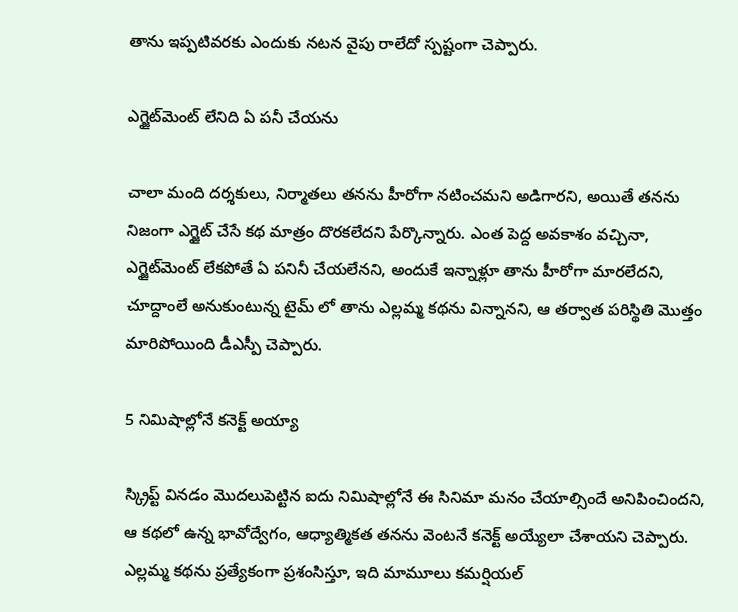తాను ఇప్పటివరకు ఎందుకు నటన వైపు రాలేదో స్పష్టంగా చెప్పారు.

ఎగ్జైట్‌మెంట్ లేనిది ఏ ప‌నీ చేయ‌ను

చాలా మంది దర్శకులు, నిర్మాతలు తనను హీరోగా నటించమని అడిగారని, అయితే తనను నిజంగా ఎగ్జైట్ చేసే కథ మాత్రం దొరకలేదని పేర్కొన్నారు. ఎంత పెద్ద అవకాశం వచ్చినా, ఎగ్జైట్‌మెంట్ లేక‌పోతే ఏ ప‌నినీ చేయ‌లేన‌ని, అందుకే ఇన్నాళ్లూ తాను హీరోగా మార‌లేద‌ని, చూద్దాంలే అనుకుంటున్న టైమ్ లో తాను ఎల్ల‌మ్మ క‌థ‌ను విన్నాన‌ని, ఆ త‌ర్వాత ప‌రిస్థితి మొత్తం మారిపోయింది డీఎస్పీ చెప్పారు.

5 నిమిషాల్లోనే క‌నెక్ట్ అయ్యా

స్క్రిప్ట్ వినడం మొద‌లుపెట్టిన ఐదు నిమిషాల్లోనే ఈ సినిమా మనం చేయాల్సిందే అనిపించింద‌ని, ఆ కథలో ఉన్న భావోద్వేగం, ఆధ్యాత్మికత త‌న‌ను వెంటనే కనెక్ట్ అయ్యేలా చేశాయ‌ని చెప్పారు. ఎల్లమ్మ కథను ప్రత్యేకంగా ప్రశంసిస్తూ, ఇది మామూలు కమర్షియల్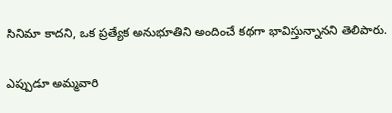సినిమా కాదని, ఒక ప్రత్యేక అనుభూతిని అందించే కథగా భావిస్తున్నానని తెలిపారు.

ఎప్పుడూ అమ్మ‌వారి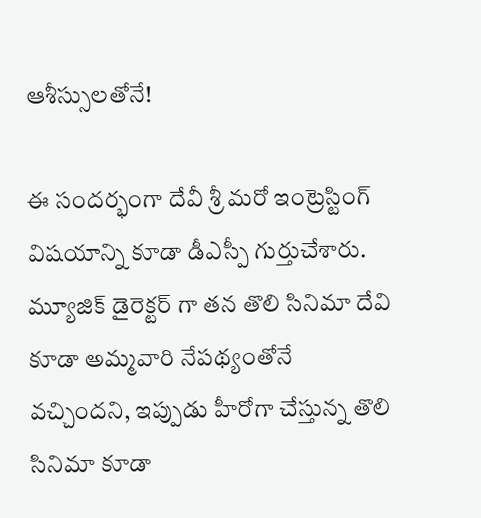ఆశీస్సుల‌తోనే!

ఈ సంద‌ర్భంగా దేవీ శ్రీ మ‌రో ఇంట్రెస్టింగ్ విషయాన్ని కూడా డీఎస్పీ గుర్తుచేశారు. మ్యూజిక్ డైరెక్ట‌ర్ గా త‌న‌ తొలి సినిమా దేవి కూడా అమ్మవారి నేపథ్యంతోనే వచ్చిందని, ఇప్పుడు హీరోగా చేస్తున్న తొలి సినిమా కూడా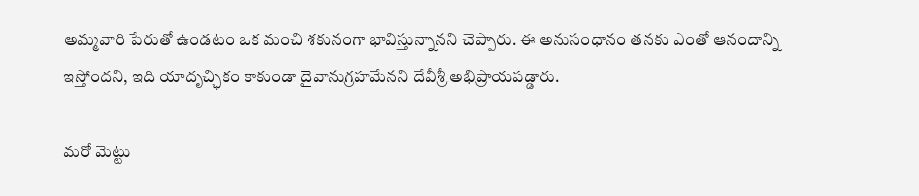అమ్మవారి పేరుతో ఉండటం ఒక మంచి శకునంగా భావిస్తున్నానని చెప్పారు. ఈ అనుసంధానం తనకు ఎంతో ఆనందాన్ని ఇస్తోందని, ఇది యాదృచ్ఛికం కాకుండా దైవానుగ్రహమేనని దేవీశ్రీ అభిప్రాయపడ్డారు.

మ‌రో మెట్టు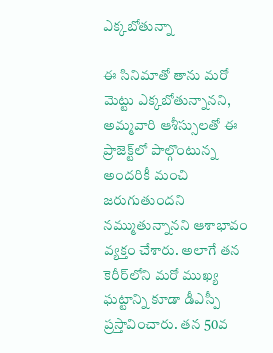ఎక్క‌బోతున్నా

ఈ సినిమాతో తాను మరో మెట్టు ఎక్క‌బోతున్నాన‌ని, అమ్మవారి ఆశీస్సులతో ఈ ప్రాజెక్ట్‌లో పాల్గొంటున్న అందరికీ మంచి జరుగుతుందని నమ్ముతున్నాన‌ని ఆశాభావం వ్యక్తం చేశారు. అలాగే తన కెరీర్‌లోని మరో ముఖ్య ఘట్టాన్ని కూడా డీఎస్పీ ప్రస్తావించారు. తన 50వ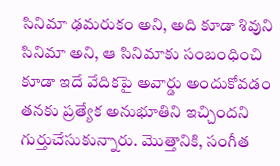సినిమా ఢ‌మ‌రుకం అని, అది కూడా శివుని సినిమా అని, ఆ సినిమాకు సంబంధించి కూడా ఇదే వేదికపై అవార్డు అందుకోవడం తనకు ప్రత్యేక అనుభూతిని ఇచ్చిందని గుర్తుచేసుకున్నారు. మొత్తానికి, సంగీత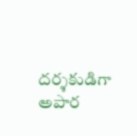దర్శకుడిగా అపార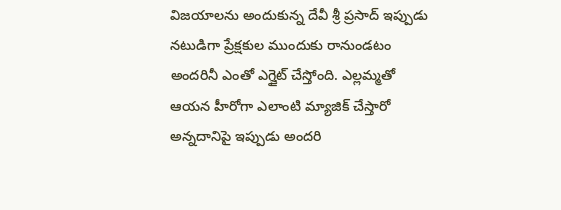విజయాలను అందుకున్న దేవీ శ్రీ ప్రసాద్ ఇప్పుడు నటుడిగా ప్రేక్షకుల ముందుకు రానుండటం అంద‌రినీ ఎంతో ఎగ్జైట్ చేస్తోంది. ఎల్లమ్మతో ఆయన హీరోగా ఎలాంటి మ్యాజిక్ చేస్తారో అన్నదానిపై ఇప్పుడు అందరి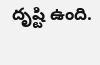దృష్టి ఉంది.